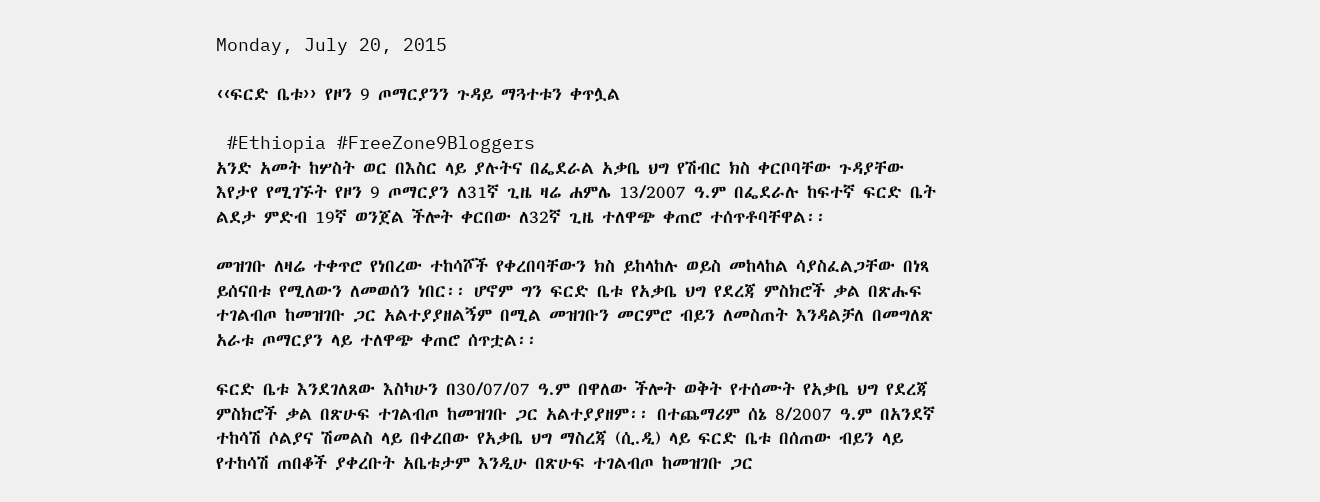Monday, July 20, 2015

‹‹ፍርድ ቤቱ›› የዞን 9 ጦማርያንን ጉዳይ ማጓተቱን ቀጥሏል

 #Ethiopia #FreeZone9Bloggers
አንድ አመት ከሦስት ወር በእስር ላይ ያሉትና በፌደራል አቃቤ ህግ የሽብር ክስ ቀርቦባቸው ጉዳያቸው እየታየ የሚገኙት የዞን 9 ጦማርያን ለ31ኛ ጊዜ ዛሬ ሐምሌ 13/2007 ዓ.ም በፌደራሉ ከፍተኛ ፍርድ ቤት ልደታ ምድብ 19ኛ ወንጀል ችሎት ቀርበው ለ32ኛ ጊዜ ተለዋጭ ቀጠሮ ተሰጥቶባቸዋል፡፡

መዝገቡ ለዛሬ ተቀጥሮ የነበረው ተከሳሾች የቀረበባቸውን ክስ ይከላከሉ ወይስ መከላከል ሳያስፈልጋቸው በነጻ ይሰናበቱ የሚለውን ለመወሰን ነበር፡፡ ሆኖም ግን ፍርድ ቤቱ የአቃቤ ህግ የደረጃ ምስክሮች ቃል በጽሑፍ ተገልብጦ ከመዝገቡ ጋር አልተያያዘልኝም በሚል መዝገቡን መርምሮ ብይን ለመስጠት እንዳልቻለ በመግለጽ አራቱ ጦማርያን ላይ ተለዋጭ ቀጠሮ ሰጥቷል፡፡

ፍርድ ቤቱ እንደገለጸው እስካሁን በ30/07/07 ዓ.ም በዋለው ችሎት ወቅት የተሰሙት የአቃቤ ህግ የደረጃ ምስክሮች ቃል በጽሁፍ ተገልብጦ ከመዝገቡ ጋር አልተያያዘም፡፡ በተጨማሪም ሰኔ 8/2007 ዓ.ም በአንደኛ ተከሳሽ ሶልያና ሽመልስ ላይ በቀረበው የአቃቤ ህግ ማስረጃ (ሲ.ዲ) ላይ ፍርድ ቤቱ በሰጠው ብይን ላይ የተከሳሽ ጠበቆች ያቀረቡት አቤቱታም እንዲሁ በጽሁፍ ተገልብጦ ከመዝገቡ ጋር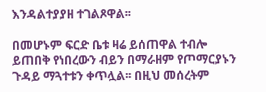እንዳልተያያዘ ተገልጾዋል፡፡

በመሆኑም ፍርድ ቤቱ ዛሬ ይሰጠዋል ተብሎ ይጠበቅ የነበረውን ብይን በማራዘም የጦማርያኑን ጉዳይ ማጓተቱን ቀጥሏል፡፡ በዚህ መሰረትም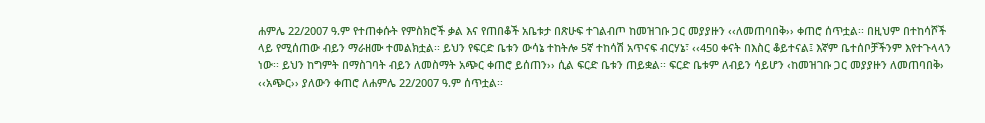ሐምሌ 22/2007 ዓ.ም የተጠቀሱት የምስክሮች ቃል እና የጠበቆች አቤቱታ በጽሁፍ ተገልብጦ ከመዝገቡ ጋር መያያዙን ‹‹ለመጠባበቅ›› ቀጠሮ ሰጥቷል፡፡ በዚህም በተከሳሾች ላይ የሚሰጠው ብይን ማራዘሙ ተመልክቷል፡፡ ይህን የፍርድ ቤቱን ውሳኔ ተከትሎ 5ኛ ተከሳሽ አጥናፍ ብርሃኔ፣ ‹‹450 ቀናት በእስር ቆይተናል፤ እኛም ቤተሰቦቻችንም እየተጉላላን ነው፡፡ ይህን ከግምት በማስገባት ብይን ለመስማት አጭር ቀጠሮ ይሰጠን›› ሲል ፍርድ ቤቱን ጠይቋል፡፡ ፍርድ ቤቱም ለብይን ሳይሆን ‹ከመዝገቡ ጋር መያያዙን ለመጠባበቅ› ‹‹አጭር›› ያለውን ቀጠሮ ለሐምሌ 22/2007 ዓ.ም ሰጥቷል፡፡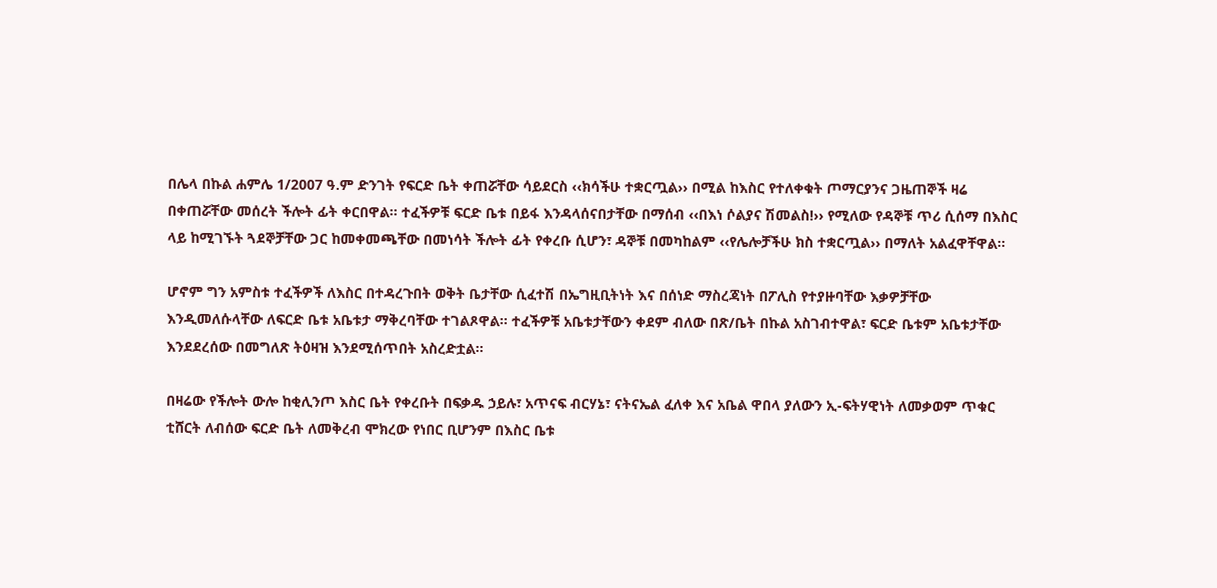በሌላ በኩል ሐምሌ 1/2007 ዓ.ም ድንገት የፍርድ ቤት ቀጠሯቸው ሳይደርስ ‹‹ክሳችሁ ተቋርጧል›› በሚል ከእስር የተለቀቁት ጦማርያንና ጋዜጠኞች ዛሬ በቀጠሯቸው መሰረት ችሎት ፊት ቀርበዋል፡፡ ተፈችዎቹ ፍርድ ቤቱ በይፋ እንዳላሰናበታቸው በማሰብ ‹‹በእነ ሶልያና ሽመልስ!›› የሚለው የዳኞቹ ጥሪ ሲሰማ በእስር ላይ ከሚገኙት ጓደኞቻቸው ጋር ከመቀመጫቸው በመነሳት ችሎት ፊት የቀረቡ ሲሆን፣ ዳኞቹ በመካከልም ‹‹የሌሎቻችሁ ክስ ተቋርጧል›› በማለት አልፈዋቸዋል፡፡

ሆኖም ግን አምስቱ ተፈችዎች ለእስር በተዳረጉበት ወቅት ቤታቸው ሲፈተሽ በኤግዚቢትነት እና በሰነድ ማስረጃነት በፖሊስ የተያዙባቸው እቃዎቻቸው እንዲመለሱላቸው ለፍርድ ቤቱ አቤቱታ ማቅረባቸው ተገልጾዋል፡፡ ተፈችዎቹ አቤቱታቸውን ቀደም ብለው በጽ/ቤት በኩል አስገብተዋል፣ ፍርድ ቤቱም አቤቱታቸው እንደደረሰው በመግለጽ ትዕዛዝ እንደሚሰጥበት አስረድቷል፡፡

በዛሬው የችሎት ውሎ ከቂሊንጦ እስር ቤት የቀረቡት በፍቃዱ ኃይሉ፣ አጥናፍ ብርሃኔ፣ ናትናኤል ፈለቀ እና አቤል ዋበላ ያለውን ኢ-ፍትሃዊነት ለመቃወም ጥቁር ቲሸርት ለብሰው ፍርድ ቤት ለመቅረብ ሞክረው የነበር ቢሆንም በእስር ቤቱ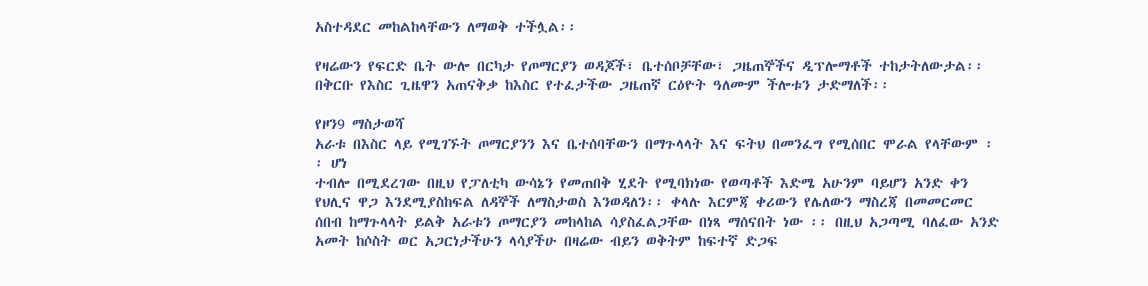አስተዳደር መከልከላቸውን ለማወቅ ተችሏል፡፡

የዛሬውን የፍርድ ቤት ውሎ በርካታ የጦማርያን ወዳጆች፣ ቤተሰቦቻቸው፣ ጋዜጠኞችና ዲፕሎማቶች ተከታትለውታል፡፡ በቅርቡ የእስር ጊዜዋን አጠናቅቃ ከእስር የተፈታችው ጋዜጠኛ ርዕዮት ዓለሙም ችሎቱን ታድማለች፡፡

የዞን9 ማስታወሻ
አራቱ በእስር ላይ የሚገኙት ጦማርያንን እና ቤተሰባቸውን በማጉላላት እና ፍትህ በመንፈግ የሚሰበር ሞራል የላቸውም ፡፡ ሆነ
ተብሎ በሚደረገው በዚህ የፓለቲካ ውሳኔን የመጠበቅ ሂደት የሚባክነው የወጣቶች እድሜ አሁንም ባይሆን አንድ ቀን የህሊና ዋጋ እንደሚያስከፍል ለዳኞች ለማስታወስ እንወዳለን፡፡ ቀላሉ እርምጃ ቀሪውን የሌለውን ማስረጃ በመመርመር ሰበብ ከማጉላላት ይልቅ አራቱን ጦማርያን መከላከል ሳያስፈልጋቸው በነጻ ማሰናበት ነው ፡፡ በዚህ አጋጣሚ ባለፈው አንድ አመት ከሶስት ወር አጋርነታችሁን ላሳያችሁ በዛሬው ብይን ወቅትም ከፍተኛ ድጋፍ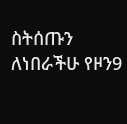ስትሰጡን ለነበራችሁ የዞን9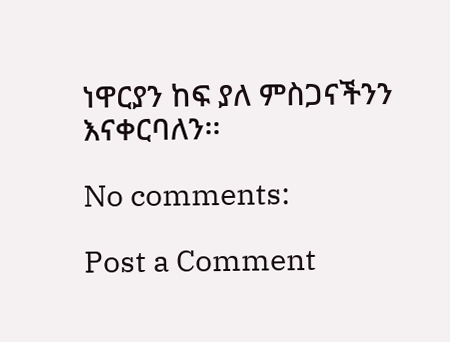ነዋርያን ከፍ ያለ ምስጋናችንን እናቀርባለን፡፡

No comments:

Post a Comment